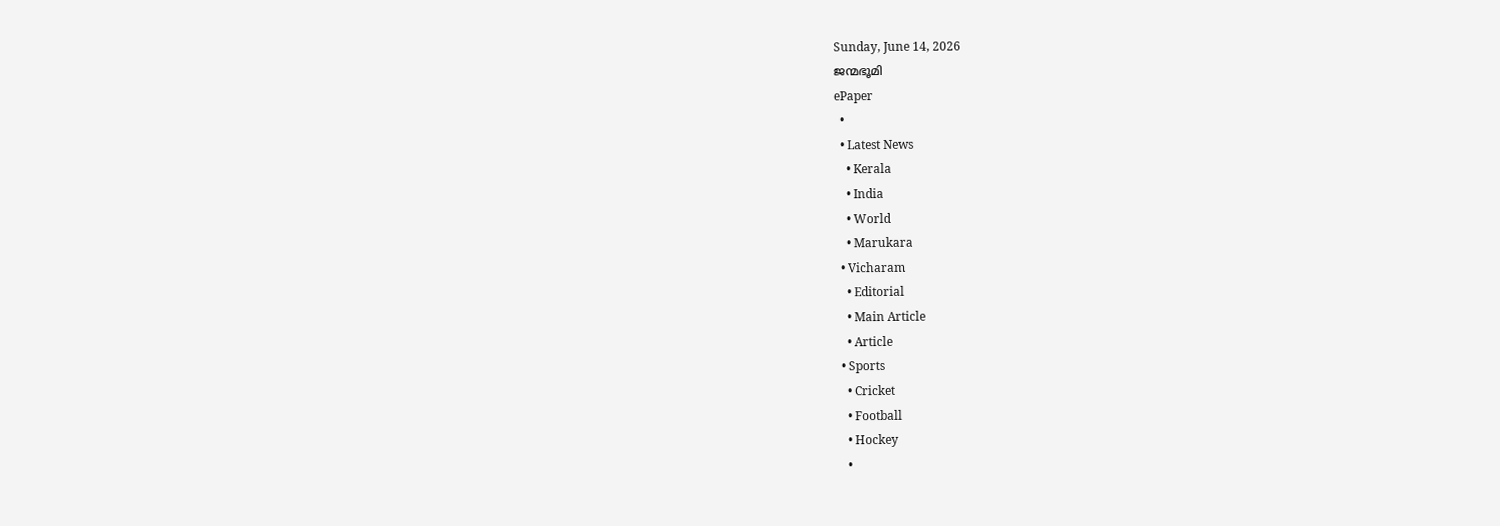Sunday, June 14, 2026
ജന്മഭൂമി
ePaper
  •
  • Latest News
    • Kerala
    • India
    • World
    • Marukara
  • Vicharam
    • Editorial
    • Main Article
    • Article
  • Sports
    • Cricket
    • Football
    • Hockey
    •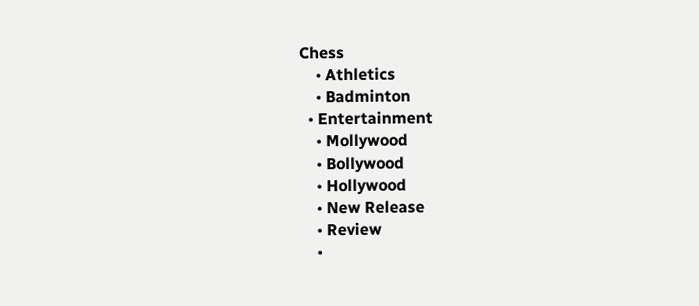Chess
    • Athletics
    • Badminton
  • Entertainment
    • Mollywood
    • Bollywood
    • Hollywood
    • New Release
    • Review
    •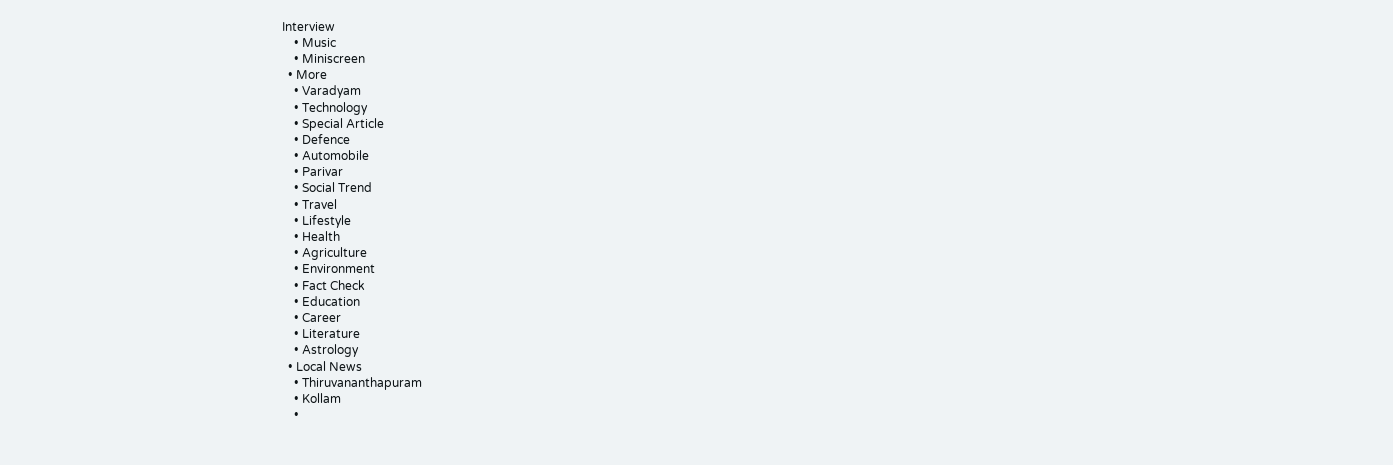Interview
    • Music
    • Miniscreen
  • More
    • Varadyam
    • Technology
    • Special Article
    • Defence
    • Automobile
    • Parivar
    • Social Trend
    • Travel
    • Lifestyle
    • Health
    • Agriculture
    • Environment
    • Fact Check
    • Education
    • Career
    • Literature
    • Astrology
  • Local News
    • Thiruvananthapuram
    • Kollam
    •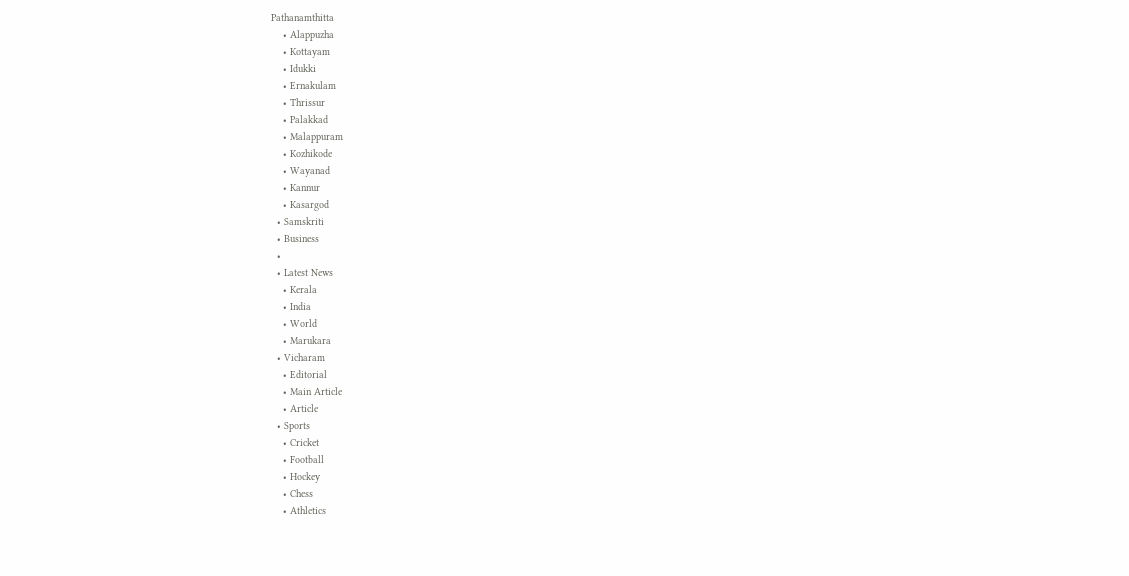Pathanamthitta
    • Alappuzha
    • Kottayam
    • Idukki
    • Ernakulam
    • Thrissur
    • Palakkad
    • Malappuram
    • Kozhikode
    • Wayanad
    • Kannur
    • Kasargod
  • Samskriti
  • Business
  •
  • Latest News
    • Kerala
    • India
    • World
    • Marukara
  • Vicharam
    • Editorial
    • Main Article
    • Article
  • Sports
    • Cricket
    • Football
    • Hockey
    • Chess
    • Athletics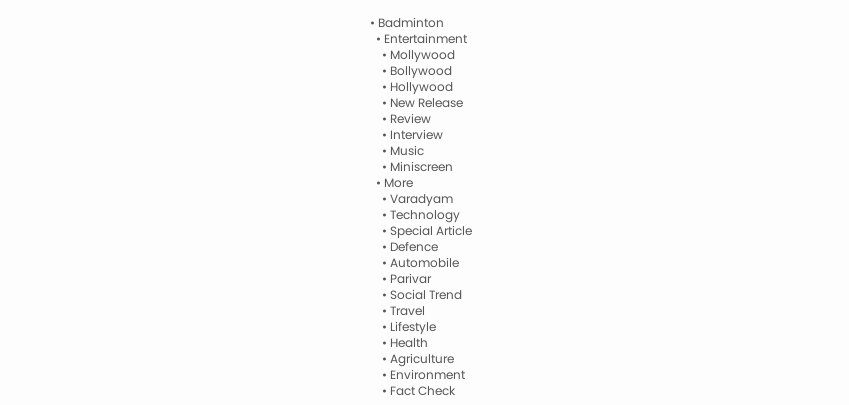• Badminton
  • Entertainment
    • Mollywood
    • Bollywood
    • Hollywood
    • New Release
    • Review
    • Interview
    • Music
    • Miniscreen
  • More
    • Varadyam
    • Technology
    • Special Article
    • Defence
    • Automobile
    • Parivar
    • Social Trend
    • Travel
    • Lifestyle
    • Health
    • Agriculture
    • Environment
    • Fact Check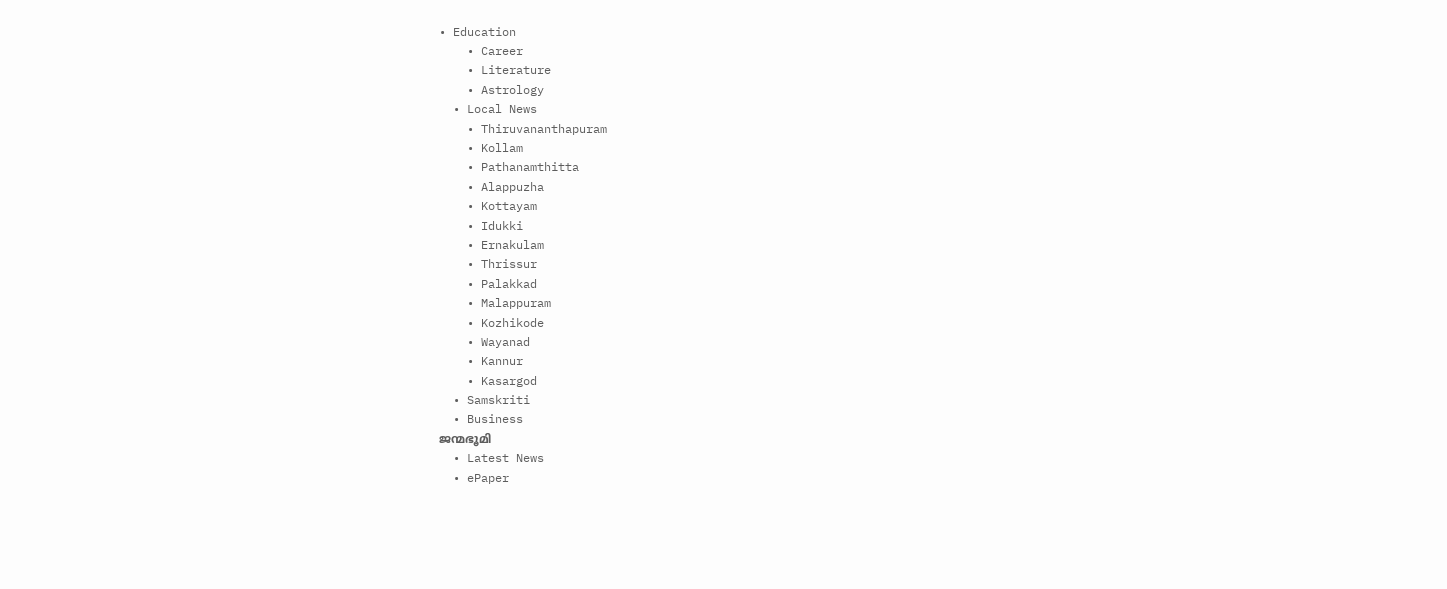• Education
    • Career
    • Literature
    • Astrology
  • Local News
    • Thiruvananthapuram
    • Kollam
    • Pathanamthitta
    • Alappuzha
    • Kottayam
    • Idukki
    • Ernakulam
    • Thrissur
    • Palakkad
    • Malappuram
    • Kozhikode
    • Wayanad
    • Kannur
    • Kasargod
  • Samskriti
  • Business
ജന്മഭൂമി
  • Latest News
  • ePaper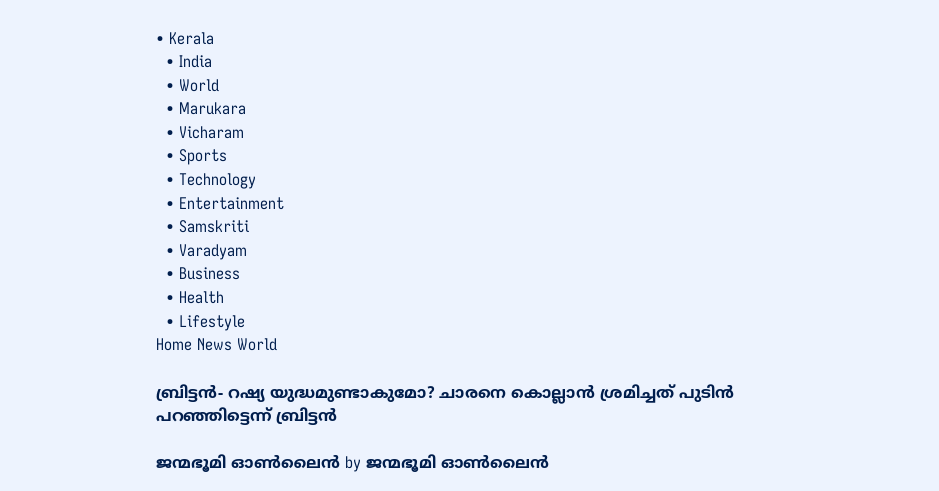• Kerala
  • India
  • World
  • Marukara
  • Vicharam
  • Sports
  • Technology
  • Entertainment
  • Samskriti
  • Varadyam
  • Business
  • Health
  • Lifestyle
Home News World

ബ്രിട്ടന്‍- റഷ്യ യുദ്ധമുണ്ടാകുമോ? ചാരനെ കൊല്ലാന്‍ ശ്രമിച്ചത് പുടിന്‍ പറഞ്ഞിട്ടെന്ന് ബ്രിട്ടന്‍

ജന്മഭൂമി ഓണ്‍ലൈന്‍ by ജന്മഭൂമി ഓണ്‍ലൈന്‍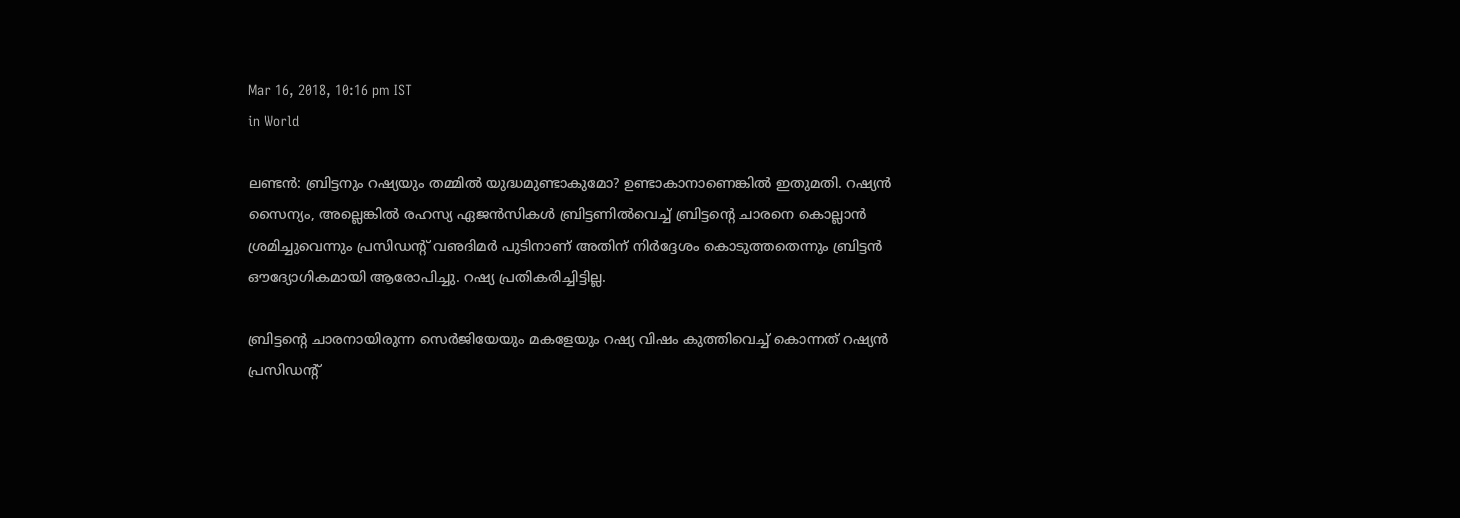Mar 16, 2018, 10:16 pm IST
in World

ലണ്ടന്‍: ബ്രിട്ടനും റഷ്യയും തമ്മില്‍ യുദ്ധമുണ്ടാകുമോ? ഉണ്ടാകാനാണെങ്കില്‍ ഇതുമതി. റഷ്യന്‍ സൈന്യം, അല്ലെങ്കില്‍ രഹസ്യ ഏജന്‍സികള്‍ ബ്രിട്ടണില്‍വെച്ച് ബ്രിട്ടന്റെ ചാരനെ കൊല്ലാന്‍ ശ്രമിച്ചുവെന്നും പ്രസിഡന്റ് വഌദിമര്‍ പുടിനാണ് അതിന് നിര്‍ദ്ദേശം കൊടുത്തതെന്നും ബ്രിട്ടന്‍ ഔദ്യോഗികമായി ആരോപിച്ചു. റഷ്യ പ്രതികരിച്ചിട്ടില്ല.

ബ്രിട്ടന്റെ ചാരനായിരുന്ന സെര്‍ജിയേയും മകളേയും റഷ്യ വിഷം കുത്തിവെച്ച് കൊന്നത് റഷ്യന്‍ പ്രസിഡന്റ്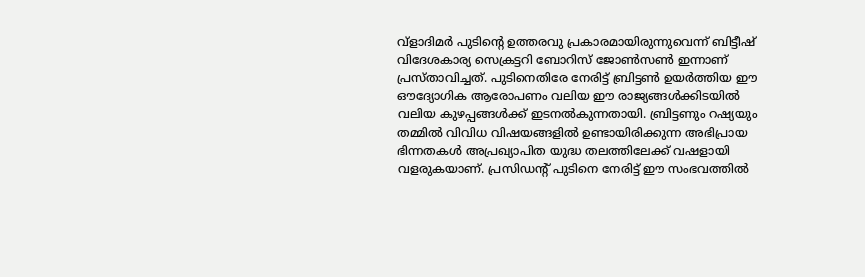വ്‌ളാദിമര്‍ പുടിന്റെ ഉത്തരവു പ്രകാരമായിരുന്നുവെന്ന് ബിട്ടീഷ് വിദേശകാര്യ സെക്രട്ടറി ബോറിസ് ജോണ്‍സണ്‍ ഇന്നാണ് പ്രസ്താവിച്ചത്. പുടിനെതിരേ നേരിട്ട് ബ്രിട്ടണ്‍ ഉയര്‍ത്തിയ ഈ ഔദ്യോഗിക ആരോപണം വലിയ ഈ രാജ്യങ്ങള്‍ക്കിടയില്‍ വലിയ കുഴപ്പങ്ങള്‍ക്ക് ഇടനല്‍കുന്നതായി. ബ്രിട്ടണും റഷ്യയും തമ്മില്‍ വിവിധ വിഷയങ്ങളില്‍ ഉണ്ടായിരിക്കുന്ന അഭിപ്രായ ഭിന്നതകള്‍ അപ്രഖ്യാപിത യുദ്ധ തലത്തിലേക്ക് വഷളായി വളരുകയാണ്. പ്രസിഡന്റ് പുടിനെ നേരിട്ട് ഈ സംഭവത്തില്‍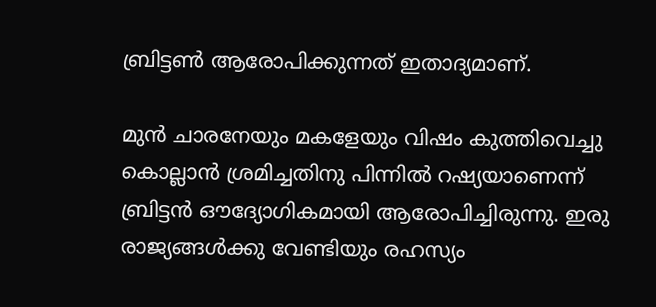ബ്രിട്ടണ്‍ ആരോപിക്കുന്നത് ഇതാദ്യമാണ്.

മുന്‍ ചാരനേയും മകളേയും വിഷം കുത്തിവെച്ചു കൊല്ലാന്‍ ശ്രമിച്ചതിനു പിന്നില്‍ റഷ്യയാണെന്ന് ബ്രിട്ടന്‍ ഔദ്യോഗികമായി ആരോപിച്ചിരുന്നു. ഇരു രാജ്യങ്ങള്‍ക്കു വേണ്ടിയും രഹസ്യം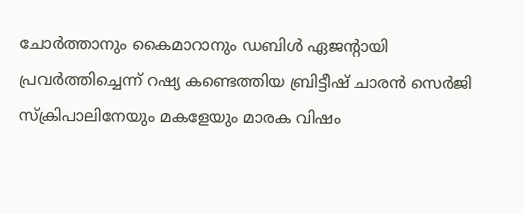ചോര്‍ത്താനും കൈമാറാനും ഡബിള്‍ ഏജന്റായി പ്രവര്‍ത്തിച്ചെന്ന് റഷ്യ കണ്ടെത്തിയ ബ്രിട്ടീഷ് ചാരന്‍ സെര്‍ജി സ്‌ക്രിപാലിനേയും മകളേയും മാരക വിഷം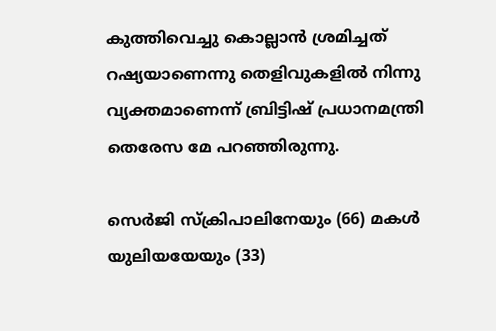കുത്തിവെച്ചു കൊല്ലാന്‍ ശ്രമിച്ചത് റഷ്യയാണെന്നു തെളിവുകളില്‍ നിന്നു വ്യക്തമാണെന്ന് ബ്രിട്ടിഷ് പ്രധാനമന്ത്രി തെരേസ മേ പറഞ്ഞിരുന്നു.

സെര്‍ജി സ്‌ക്രിപാലിനേയും (66) മകള്‍ യുലിയയേയും (33)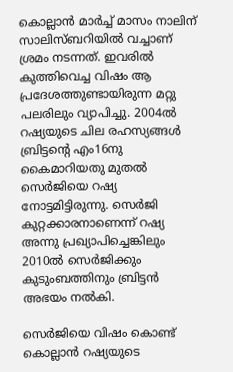കൊല്ലാന്‍ മാര്‍ച്ച് മാസം നാലിന് സാലിസ്ബറിയില്‍ വച്ചാണ് ശ്രമം നടന്നത്. ഇവരില്‍ കുത്തിവെച്ച വിഷം ആ പ്രദേശത്തുണ്ടായിരുന്ന മറ്റു പലരിലും വ്യാപിച്ചു. 2004ല്‍ റഷ്യയുടെ ചില രഹസ്യങ്ങള്‍ ബ്രിട്ടന്റെ എം16നു കൈമാറിയതു മുതല്‍ സെര്‍ജിയെ റഷ്യ നോട്ടമിട്ടിരുന്നു. സെര്‍ജി കുറ്റക്കാരനാണെന്ന് റഷ്യ അന്നു പ്രഖ്യാപിച്ചെങ്കിലും 2010ല്‍ സെര്‍ജിക്കും കുടുംബത്തിനും ബ്രിട്ടന്‍ അഭയം നല്‍കി.

സെര്‍ജിയെ വിഷം കൊണ്ട് കൊല്ലാന്‍ റഷ്യയുടെ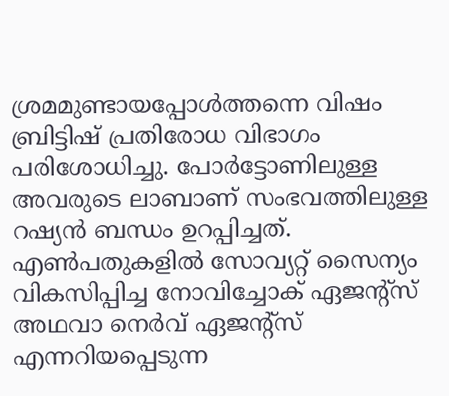ശ്രമമുണ്ടായപ്പോള്‍ത്തന്നെ വിഷം ബ്രിട്ടിഷ് പ്രതിരോധ വിഭാഗം പരിശോധിച്ചു. പോര്‍ട്ടോണിലുള്ള അവരുടെ ലാബാണ് സംഭവത്തിലുള്ള റഷ്യന്‍ ബന്ധം ഉറപ്പിച്ചത്. എണ്‍പതുകളില്‍ സോവ്യറ്റ് സൈന്യം വികസിപ്പിച്ച നോവിച്ചോക് ഏജന്റ്‌സ് അഥവാ നെര്‍വ് ഏജന്റ്‌സ് എന്നറിയപ്പെടുന്ന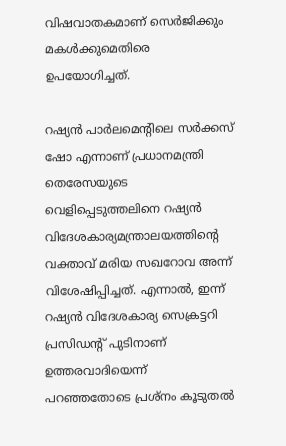വിഷവാതകമാണ് സെര്‍ജിക്കും മകള്‍ക്കുമെതിരെ ഉപയോഗിച്ചത്.

റഷ്യന്‍ പാര്‍ലമെന്റിലെ സര്‍ക്കസ് ഷോ എന്നാണ് പ്രധാനമന്ത്രി തെരേസയുടെ വെളിപ്പെടുത്തലിനെ റഷ്യന്‍ വിദേശകാര്യമന്ത്രാലയത്തിന്റെ വക്താവ് മരിയ സഖറോവ അന്ന് വിശേഷിപ്പിച്ചത്. എന്നാല്‍, ഇന്ന് റഷ്യന്‍ വിദേശകാര്യ സെക്രട്ടറി പ്രസിഡന്റ് പുടിനാണ് ഉത്തരവാദിയെന്ന് പറഞ്ഞതോടെ പ്രശ്‌നം കൂടുതല്‍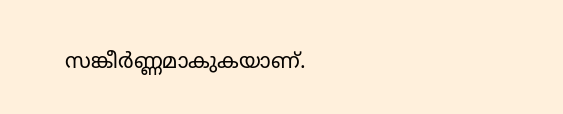സങ്കീര്‍ണ്ണമാകുകയാണ്.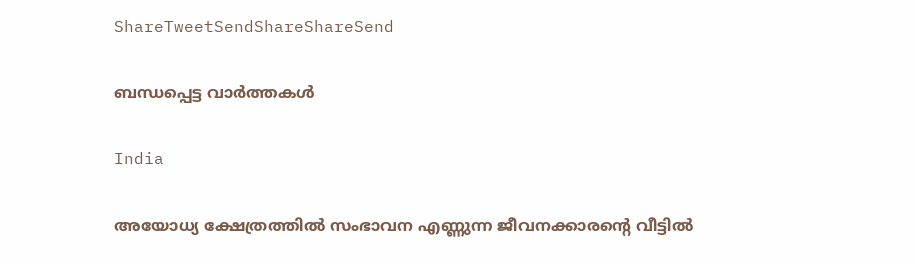ShareTweetSendShareShareSend

ബന്ധപ്പെട്ട വാര്‍ത്തകള്‍

India

അയോധ്യ ക്ഷേത്രത്തില്‍ സംഭാവന എണ്ണുന്ന ജീവനക്കാരന്റെ വീട്ടില്‍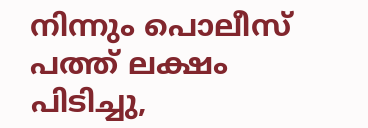നിന്നും പൊലീസ് പത്ത് ലക്ഷം പിടിച്ചു,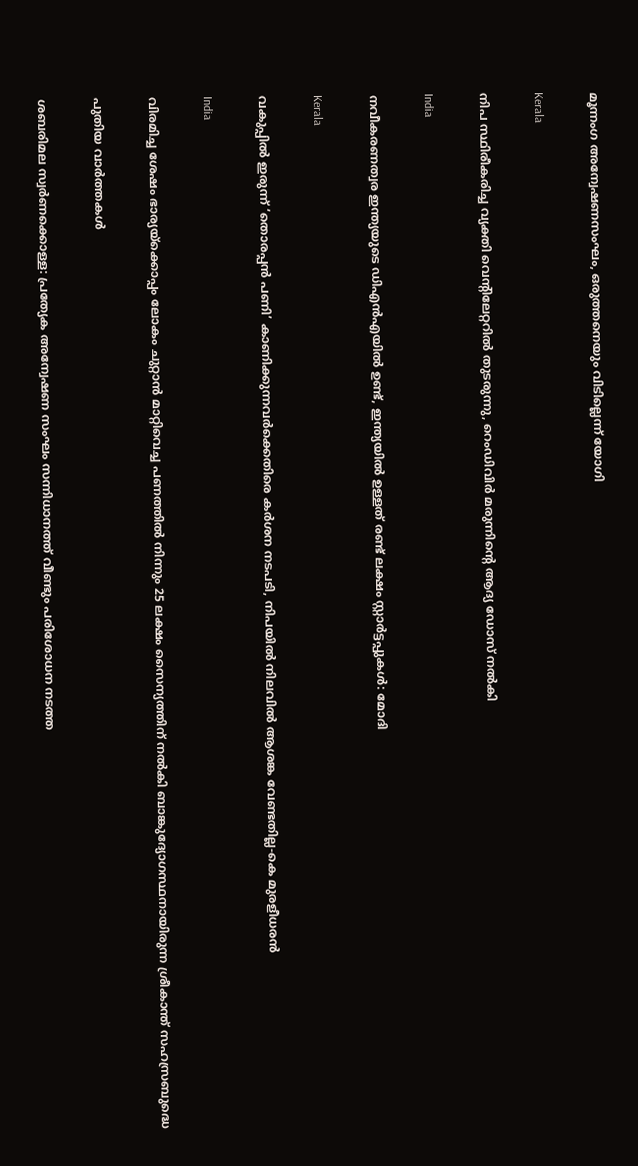മൂന്നംഗ അന്വേഷണസംഘം, ഒരുത്തനെയും വിടില്ലെന്ന് യോഗി

Kerala

നിപ സ്ഥിരീകരിച്ച വ്യക്തി വെന്റിലേറ്ററില്‍ തുടരുന്നു, റെംഡിവിര്‍ മരുന്നിന്റെ ആദ്യ ഡോസ് നല്‍കി

India

നവീകരണത്വര ഇന്ത്യയുടെ ഡിഎന്‍എയില്‍ ഉണ്ട്, ഇന്ത്യയില്‍ ഉള്ളത് രണ്ട് ലക്ഷം സ്റ്റാര്‍ട്ടപ്പുകള്‍: മോദി

Kerala

വകുപ്പില്‍ ഇരുന്ന് ‘തൊരപ്പന്‍ പണി’ കാണിക്കുന്നവര്‍ക്കെതിരെ കര്‍ശന നടപടി, നിപയില്‍ നിലവില്‍ ആശങ്ക വേണ്ടതില്ല-കെ മുരളീധരന്‍

India

വിരമിച്ച ശേഷം ഭാര്യയ്‌ക്കൊപ്പം ലോകം ചുറ്റാന്‍ മാറ്റിവെച്ച പണത്തില്‍ നിന്നും 25 ലക്ഷം സൈന്യത്തിന് നല്‍കി ബാങ്കുദ്യോഗസ്ഥനായിരുന്ന ശ്രീകാന്ത് സഹസ്രബുദ്ധെ

പുതിയ വാര്‍ത്തകള്‍

ശബരിമല സ്വര്‍ണക്കൊള്ള: പ്രത്യേക അന്വേഷണ സംഘം സന്നിധാനത്ത് വീണ്ടും പരിശോധന നടത്ത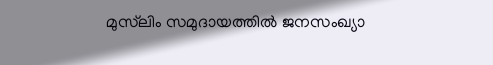മുസ്‌ലിം സമുദായത്തിൽ ജനസംഖ്യാ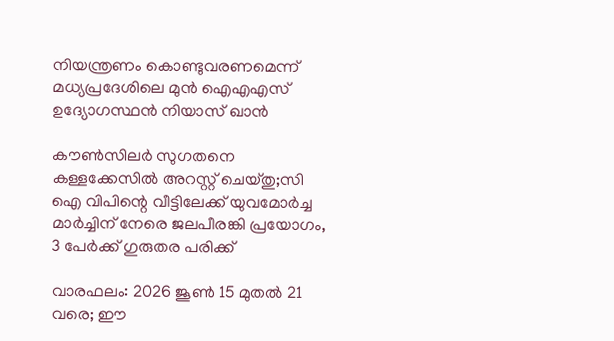നിയന്ത്രണം കൊണ്ടുവരണമെന്ന് മധ്യപ്രദേശിലെ മുന്‍ ഐഎഎസ് ഉദ്യോഗസ്ഥന്‍ നിയാസ് ഖാന്‍

കൗണ്‍സിലര്‍ സുഗതനെ കള്ളക്കേസില്‍ അറസ്റ്റ് ചെയ്തു;സി ഐ വിപിന്റെ വീട്ടിലേക്ക് യുവമോര്‍ച്ച മാര്‍ച്ചിന് നേരെ ജലപീരങ്കി പ്രയോഗം, 3 പേര്‍ക്ക് ഗുരുതര പരിക്ക്

വാരഫലം: 2026 ജൂണ്‍ 15 മുതല്‍ 21 വരെ; ഈ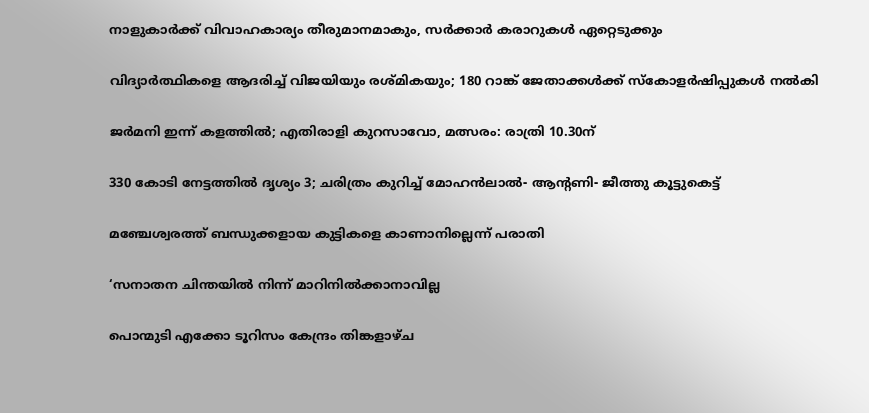നാളുകാര്‍ക്ക് വിവാഹകാര്യം തീരുമാനമാകും, സര്‍ക്കാര്‍ കരാറുകള്‍ ഏറ്റെടുക്കും

വിദ്യാർത്ഥികളെ ആദരിച്ച് വിജയിയും രശ്മികയും; 180 റാങ്ക് ജേതാക്കൾക്ക് സ്കോളർഷിപ്പുകൾ നൽകി

ജര്‍മനി ഇന്ന് കളത്തില്‍; എതിരാളി കുറസാവോ, മത്സരം: രാത്രി 10.30ന്

330 കോടി നേട്ടത്തില്‍ ദൃശ്യം 3; ചരിത്രം കുറിച്ച് മോഹൻലാൽ- ആന്റണി- ജീത്തു കൂട്ടുകെട്ട്

മഞ്ചേശ്വരത്ത് ബന്ധുക്കളായ കുട്ടികളെ കാണാനില്ലെന്ന് പരാതി

‘സനാതന ചിന്തയില്‍ നിന്ന് മാറിനില്‍ക്കാനാവില്ല

പൊന്മുടി എക്കോ ടൂറിസം കേന്ദ്രം തിങ്കളാഴ്ച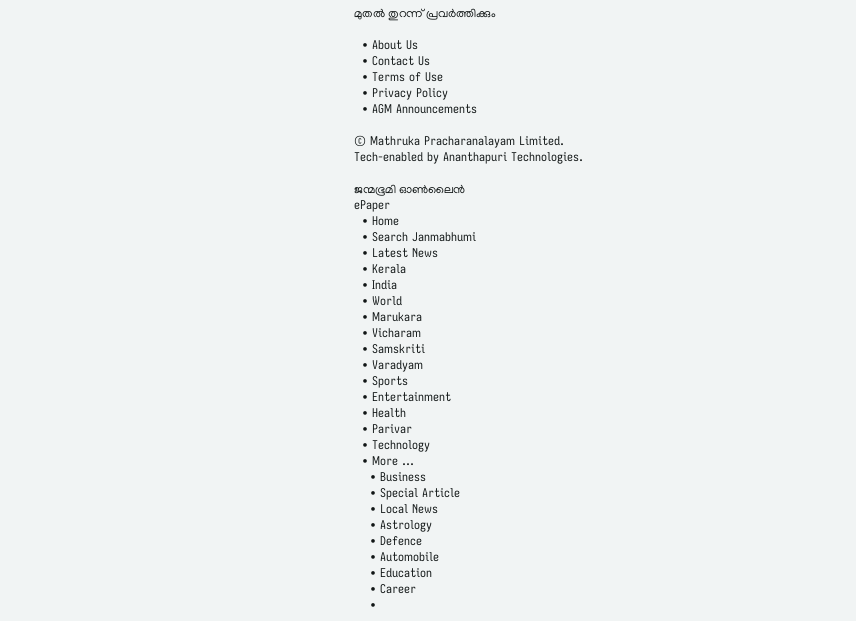മുതല്‍ തുറന്ന് പ്രവര്‍ത്തിക്കും

  • About Us
  • Contact Us
  • Terms of Use
  • Privacy Policy
  • AGM Announcements

© Mathruka Pracharanalayam Limited.
Tech-enabled by Ananthapuri Technologies.

ജന്മഭൂമി ഓണ്‍ലൈന്‍
ePaper
  • Home
  • Search Janmabhumi
  • Latest News
  • Kerala
  • India
  • World
  • Marukara
  • Vicharam
  • Samskriti
  • Varadyam
  • Sports
  • Entertainment
  • Health
  • Parivar
  • Technology
  • More …
    • Business
    • Special Article
    • Local News
    • Astrology
    • Defence
    • Automobile
    • Education
    • Career
    •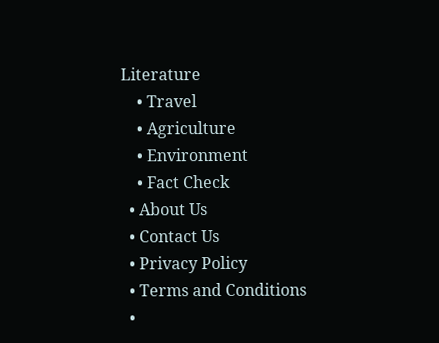Literature
    • Travel
    • Agriculture
    • Environment
    • Fact Check
  • About Us
  • Contact Us
  • Privacy Policy
  • Terms and Conditions
  •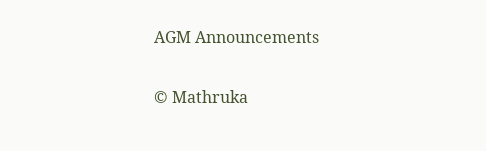AGM Announcements

© Mathruka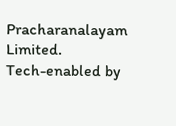Pracharanalayam Limited.
Tech-enabled by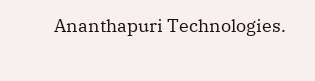Ananthapuri Technologies.